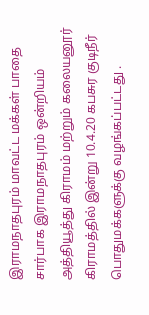இராமநாதபுரம் மாவட்ட மக்கள் பாதை சார்பாக இராமநாதபுரம் ஒன்றியம் அத்தியூத்து கிராமம் மற்றும் கலையனூர் கிராமத்தில் இன்று 10.4.20 கபசுர குடிநீர் பொதுமக்களுக்கு வழங்கப்பட்டது .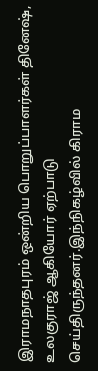இராமநாதபுரம் ஒன்றிய பொறுப்பாளர்கள் தினேஷ், உலகுராஜ் ஆகியோர் ஏற்பாடு செய்திருந்தனர்.இந்நிகழ்வில் கிராம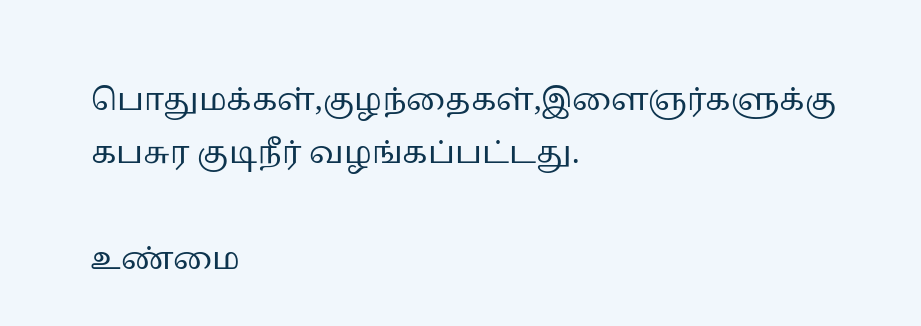பொதுமக்கள்,குழந்தைகள்,இளைஞர்களுக்கு கபசுர குடிநீர் வழங்கப்பட்டது.

உண்மை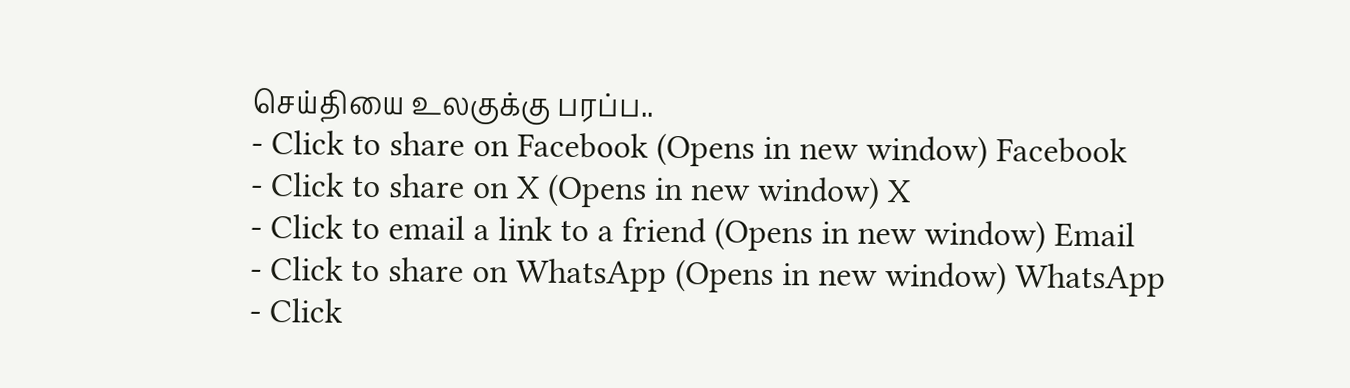செய்தியை உலகுக்கு பரப்ப..
- Click to share on Facebook (Opens in new window) Facebook
- Click to share on X (Opens in new window) X
- Click to email a link to a friend (Opens in new window) Email
- Click to share on WhatsApp (Opens in new window) WhatsApp
- Click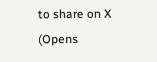to share on X (Opens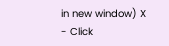in new window) X
- Click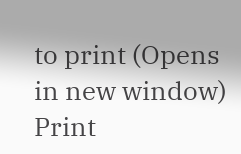to print (Opens in new window) Print